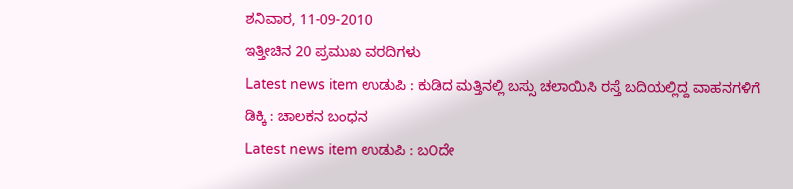ಶನಿವಾರ, 11-09-2010
ಇತ್ತೀಚಿನ 20 ಪ್ರಮುಖ ವರದಿಗಳು
Latest news item ಉಡುಪಿ : ಕುಡಿದ ಮತ್ತಿನಲ್ಲಿ ಬಸ್ಸು ಚಲಾಯಿಸಿ ರಸ್ತೆ ಬದಿಯಲ್ಲಿದ್ದ ವಾಹನಗಳಿಗೆ ಡಿಕ್ಕಿ : ಚಾಲಕನ ಬಂಧನ
Latest news item ಉಡುಪಿ : ಬ೦ದೇ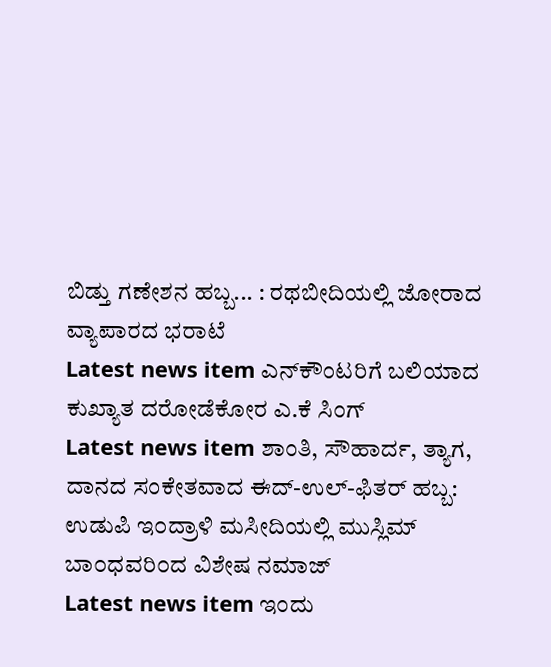ಬಿಡ್ತು ಗಣೇಶನ ಹಬ್ಬ... : ರಥಬೀದಿಯಲ್ಲಿ ಜೋರಾದ ವ್ಯಾಪಾರದ ಭರಾಟೆ
Latest news item ಎನ್‌ಕೌಂಟರಿಗೆ ಬಲಿಯಾದ ಕುಖ್ಯಾತ ದರೋಡೆಕೋರ ಎ.ಕೆ ಸಿಂಗ್
Latest news item ಶಾಂತಿ, ಸೌಹಾರ್ದ, ತ್ಯಾಗ, ದಾನದ ಸಂಕೇತವಾದ ಈದ್‌-ಉಲ್‌-ಫಿತರ್‌ ಹಬ್ಬ: ಉಡುಪಿ ಇ೦ದ್ರಾಳಿ ಮಸೀದಿಯಲ್ಲಿ ಮುಸ್ಲಿಮ್ ಬಾ೦ಧವರಿ೦ದ ವಿಶೇಷ ನಮಾಜ್
Latest news item ಇಂದು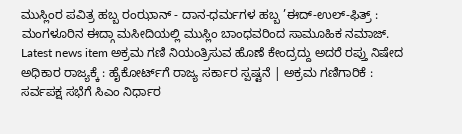ಮುಸ್ಲಿಂರ ಪವಿತ್ರ ಹಬ್ಬ ರಂಝಾನ್ - ದಾನ-ಧರ್ಮಗಳ ಹಬ್ಬ ’ಈದ್-ಉಲ್-ಫಿತ್ರ್ : ಮಂಗಳೂರಿನ ಈದ್ಗಾ ಮಸೀದಿಯಲ್ಲಿ ಮುಸ್ಲಿಂ ಬಾಂಧವರಿಂದ ಸಾಮೂಹಿಕ ನಮಾಜ್.
Latest news item ಅಕ್ರಮ ಗಣಿ ನಿಯಂತ್ರಿಸುವ ಹೊಣೆ ಕೇಂದ್ರದ್ದು ಅದರೆ ರಪ್ತು ನಿಷೇದ ಅಧಿಕಾರ ರಾಜ್ಯಕ್ಕೆ : ಹೈಕೋರ್ಟ್‌ಗೆ ರಾಜ್ಯ ಸರ್ಕಾರ ಸ್ಪಷ್ಟನೆ | ಅಕ್ರಮ ಗಣಿಗಾರಿಕೆ : ಸರ್ವಪಕ್ಷ ಸಭೆಗೆ ಸಿಎಂ ನಿರ್ಧಾರ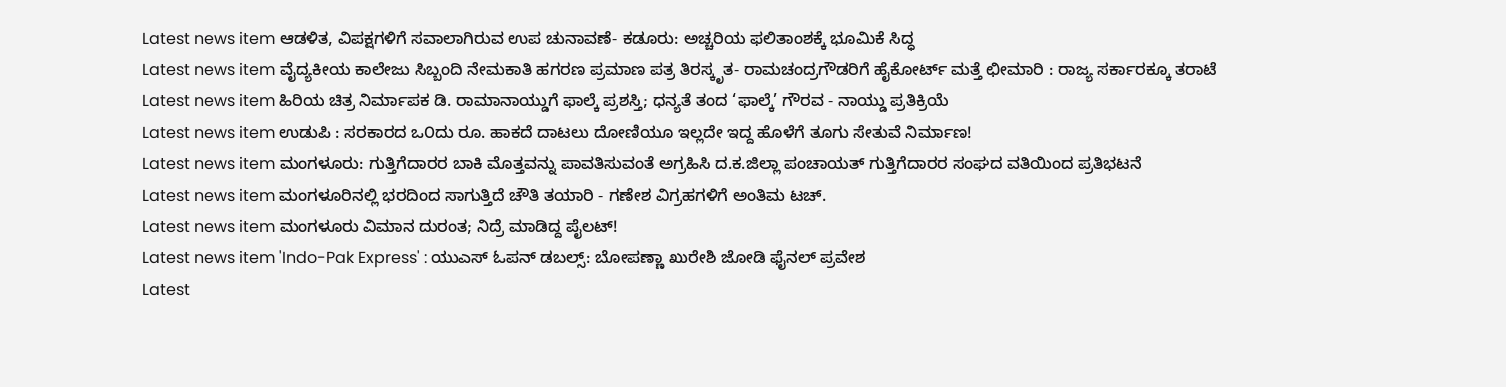Latest news item ಆಡಳಿತ, ವಿಪಕ್ಷಗಳಿಗೆ ಸವಾಲಾಗಿರುವ ಉಪ ಚುನಾವಣೆ- ಕಡೂರು: ಅಚ್ಚರಿಯ ಫಲಿತಾಂಶಕ್ಕೆ ಭೂಮಿಕೆ ಸಿದ್ಧ
Latest news item ವೈದ್ಯಕೀಯ ಕಾಲೇಜು ಸಿಬ್ಬಂದಿ ನೇಮಕಾತಿ ಹಗರಣ ಪ್ರಮಾಣ ಪತ್ರ ತಿರಸ್ಕೃತ- ರಾಮಚಂದ್ರಗೌಡರಿಗೆ ಹೈಕೋರ್ಟ್‌ ಮತ್ತೆ ಛೀಮಾರಿ : ರಾಜ್ಯ ಸರ್ಕಾರಕ್ಕೂ ತರಾಟೆ
Latest news item ಹಿರಿಯ ಚಿತ್ರ ನಿರ್ಮಾಪಕ ಡಿ. ರಾಮಾನಾಯ್ಡುಗೆ ಫಾಲ್ಕೆ ಪ್ರಶಸ್ತಿ; ಧನ್ಯತೆ ತಂದ ‘ಫಾಲ್ಕೆ’ ಗೌರವ - ನಾಯ್ಡು ಪ್ರತಿಕ್ರಿಯೆ
Latest news item ಉಡುಪಿ : ಸರಕಾರದ ಒ೦ದು ರೂ. ಹಾಕದೆ ದಾಟಲು ದೋಣಿಯೂ ಇಲ್ಲದೇ ಇದ್ದ ಹೊಳೆಗೆ ತೂಗು ಸೇತುವೆ ನಿರ್ಮಾಣ!
Latest news item ಮಂಗಳೂರು: ಗುತ್ತಿಗೆದಾರರ ಬಾಕಿ ಮೊತ್ತವನ್ನು ಪಾವತಿಸುವಂತೆ ಅಗ್ರಹಿಸಿ ದ.ಕ.ಜಿಲ್ಲಾ ಪಂಚಾಯತ್ ಗುತ್ತಿಗೆದಾರರ ಸಂಘದ ವತಿಯಿಂದ ಪ್ರತಿಭಟನೆ
Latest news item ಮಂಗಳೂರಿನಲ್ಲಿ ಭರದಿಂದ ಸಾಗುತ್ತಿದೆ ಚೌತಿ ತಯಾರಿ - ಗಣೇಶ ವಿಗ್ರಹಗಳಿಗೆ ಅಂತಿಮ ಟಚ್.
Latest news item ಮಂಗಳೂರು ವಿಮಾನ ದುರಂತ; ನಿದ್ರೆ ಮಾಡಿದ್ದ ಪೈಲಟ್!
Latest news item 'Indo-Pak Express' : ಯುಎಸ್ ಓಪನ್ ಡಬಲ್ಸ್: ಬೋಪಣ್ಣಾ ಖುರೇಶಿ ಜೋಡಿ ಫೈನಲ್‌ ಪ್ರವೇಶ
Latest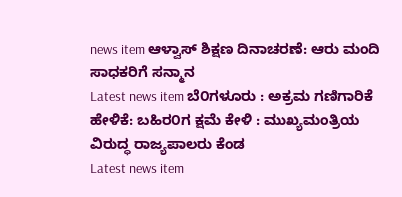news item ಆಳ್ವಾಸ್ ಶಿಕ್ಷಣ ದಿನಾಚರಣೆ: ಆರು ಮಂದಿ ಸಾಧಕರಿಗೆ ಸನ್ಮಾನ
Latest news item ಬೆ೦ಗಳೂರು : ಅಕ್ರಮ ಗಣಿಗಾರಿಕೆ ಹೇಳಿಕೆ: ಬಹಿರ೦ಗ ಕ್ಷಮೆ ಕೇಳಿ : ಮುಖ್ಯಮಂತ್ರಿಯ ವಿರುದ್ಧ ರಾಜ್ಯಪಾಲರು ಕೆಂಡ
Latest news item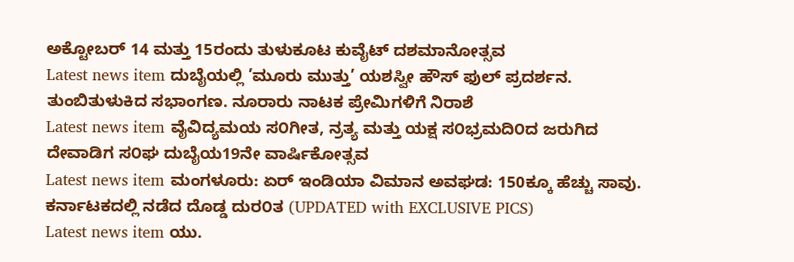ಅಕ್ಟೋಬರ್‌ 14 ಮತ್ತು 15ರಂದು ತುಳುಕೂಟ ಕುವೈಟ್‌ ದಶಮಾನೋತ್ಸವ
Latest news item ದುಬೈಯಲ್ಲಿ ’ಮೂರು ಮುತ್ತು’ ಯಶಸ್ವೀ ಹೌಸ್ ಫುಲ್ ಪ್ರದರ್ಶನ. ತುಂಬಿತುಳುಕಿದ ಸಭಾಂಗಣ. ನೂರಾರು ನಾಟಕ ಪ್ರೇಮಿಗಳಿಗೆ ನಿರಾಶೆ
Latest news item ವೈವಿದ್ಯಮಯ ಸ೦ಗೀತ, ನ್ರತ್ಯ ಮತ್ತು ಯಕ್ಷ ಸ೦ಭ್ರಮದಿ೦ದ ಜರುಗಿದ ದೇವಾಡಿಗ ಸ೦ಘ ದುಬೈಯ19ನೇ ವಾರ್ಷಿಕೋತ್ಸವ
Latest news item ಮಂಗಳೂರು: ಏರ್ ಇಂಡಿಯಾ ವಿಮಾನ ಅವಘಡ: 150ಕ್ಕೂ ಹೆಚ್ಚು ಸಾವು. ಕರ್ನಾಟಕದಲ್ಲಿ ನಡೆದ ದೊಡ್ಡ ದುರ೦ತ (UPDATED with EXCLUSIVE PICS)
Latest news item ಯು.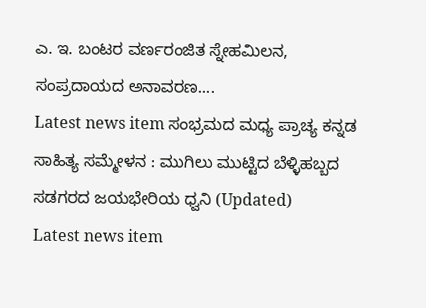ಎ. ಇ. ಬಂಟರ ವರ್ಣರಂಜಿತ ಸ್ನೇಹಮಿಲನ, ಸಂಪ್ರದಾಯದ ಅನಾವರಣ....
Latest news item ಸಂಭ್ರಮದ ಮಧ್ಯ ಪ್ರಾಚ್ಯ ಕನ್ನಡ ಸಾಹಿತ್ಯ ಸಮ್ಮೇಳನ : ಮುಗಿಲು ಮುಟ್ಟಿದ ಬೆಳ್ಳಿಹಬ್ಬದ ಸಡಗರದ ಜಯಭೇರಿಯ ಧ್ವನಿ (Updated)
Latest news item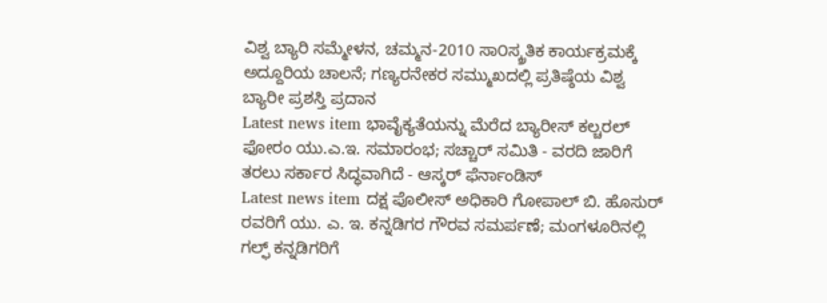ವಿಶ್ವ ಬ್ಯಾರಿ ಸಮ್ಮೇಳನ, ಚಮ್ಮನ-2010 ಸಾ೦ಸ್ಕ್ರತಿಕ ಕಾರ್ಯಕ್ರಮಕ್ಕೆ ಅದ್ದೂರಿಯ ಚಾಲನೆ; ಗಣ್ಯರನೇಕರ ಸಮ್ಮುಖದಲ್ಲಿ ಪ್ರತಿಷ್ಠೆಯ ವಿಶ್ವ ಬ್ಯಾರೀ ಪ್ರಶಸ್ತಿ ಪ್ರದಾನ
Latest news item ಭಾವೈಕ್ಯತೆಯನ್ನು ಮೆರೆದ ಬ್ಯಾರೀಸ್ ಕಲ್ಚರಲ್ ಫೋರಂ ಯು.ಎ.ಇ. ಸಮಾರಂಭ; ಸಚ್ಚಾರ್ ಸಮಿತಿ - ವರದಿ ಜಾರಿಗೆ ತರಲು ಸರ್ಕಾರ ಸಿದ್ಧವಾಗಿದೆ - ಆಸ್ಕರ್ ಫೆರ್ನಾಂಡಿಸ್
Latest news item ದಕ್ಷ ಪೊಲೀಸ್ ಅಧಿಕಾರಿ ಗೋಪಾಲ್ ಬಿ. ಹೊಸುರ್ ರವರಿಗೆ ಯು. ಎ. ಇ. ಕನ್ನಡಿಗರ ಗೌರವ ಸಮರ್ಪಣೆ; ಮಂಗಳೂರಿನಲ್ಲಿ ಗಲ್ಫ್ ಕನ್ನಡಿಗರಿಗೆ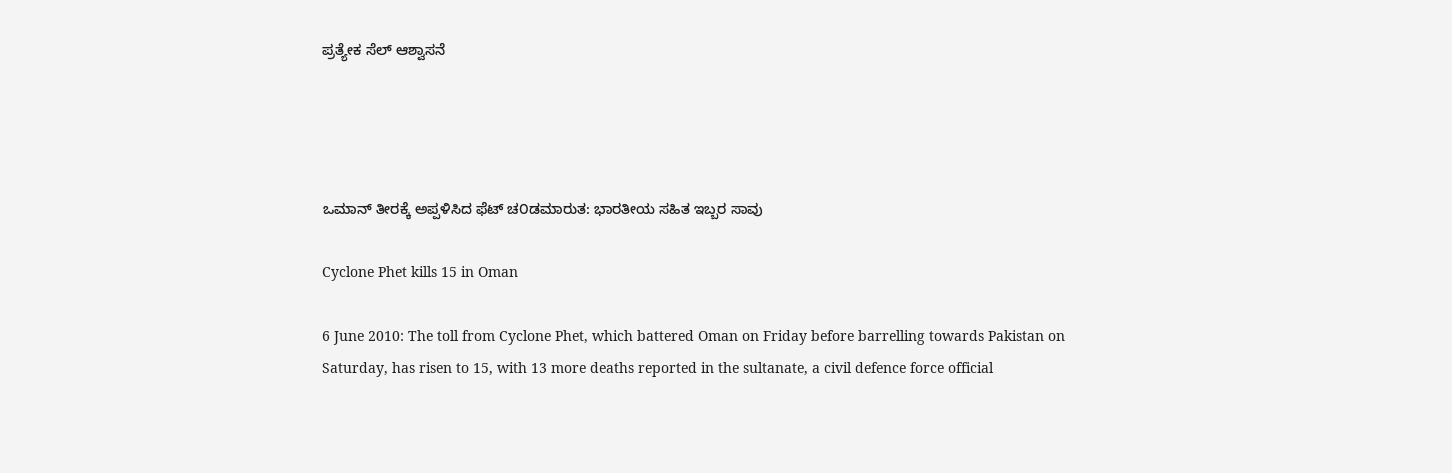ಪ್ರತ್ಯೇಕ ಸೆಲ್ ಆಶ್ವಾಸನೆ




ಒಮಾನ್ ತೀರಕ್ಕೆ ಅಪ್ಪಳಿಸಿದ ಫೆಟ್ ಚ೦ಡಮಾರುತ: ಭಾರತೀಯ ಸಹಿತ ಇಬ್ಬರ ಸಾವು

Cyclone Phet kills 15 in Oman

6 June 2010: The toll from Cyclone Phet, which battered Oman on Friday before barrelling towards Pakistan on Saturday, has risen to 15, with 13 more deaths reported in the sultanate, a civil defence force official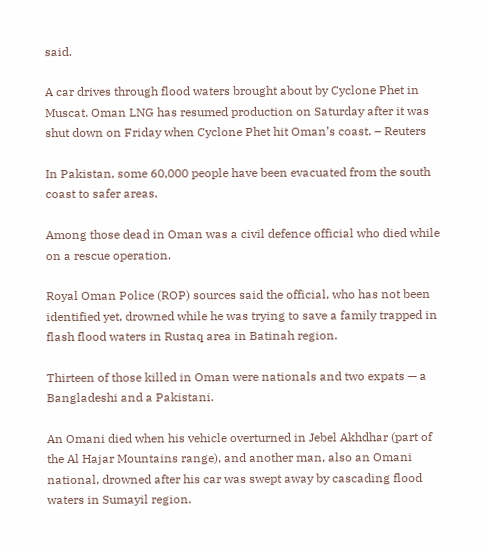said.

A car drives through flood waters brought about by Cyclone Phet in Muscat. Oman LNG has resumed production on Saturday after it was shut down on Friday when Cyclone Phet hit Oman’s coast. – Reuters

In Pakistan, some 60,000 people have been evacuated from the south coast to safer areas.

Among those dead in Oman was a civil defence official who died while on a rescue operation.

Royal Oman Police (ROP) sources said the official, who has not been identified yet, drowned while he was trying to save a family trapped in flash flood waters in Rustaq area in Batinah region.

Thirteen of those killed in Oman were nationals and two expats — a Bangladeshi and a Pakistani.

An Omani died when his vehicle overturned in Jebel Akhdhar (part of the Al Hajar Mountains range), and another man, also an Omani national, drowned after his car was swept away by cascading flood waters in Sumayil region.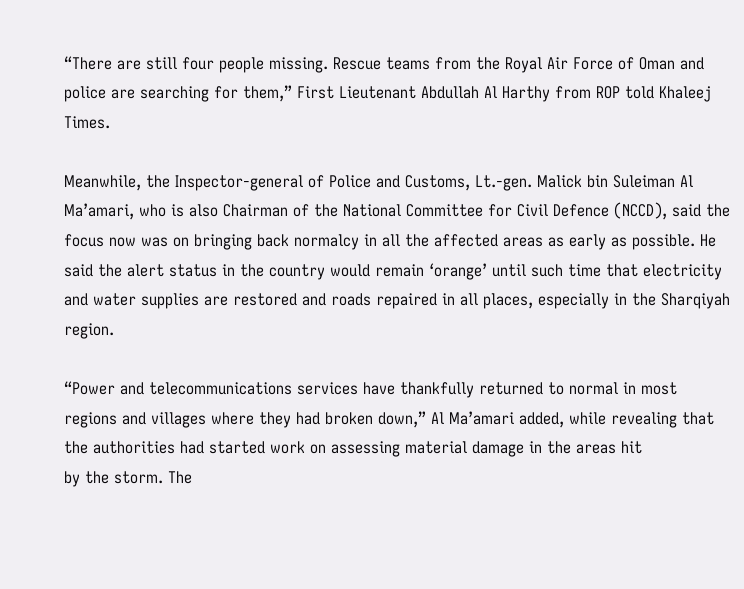“There are still four people missing. Rescue teams from the Royal Air Force of Oman and police are searching for them,” First Lieutenant Abdullah Al Harthy from ROP told Khaleej Times.

Meanwhile, the Inspector-general of Police and Customs, Lt.-gen. Malick bin Suleiman Al Ma’amari, who is also Chairman of the National Committee for Civil Defence (NCCD), said the focus now was on bringing back normalcy in all the affected areas as early as possible. He said the alert status in the country would remain ‘orange’ until such time that electricity and water supplies are restored and roads repaired in all places, especially in the Sharqiyah region.

“Power and telecommunications services have thankfully returned to normal in most regions and villages where they had broken down,” Al Ma’amari added, while revealing that the authorities had started work on assessing material damage in the areas hit
by the storm. The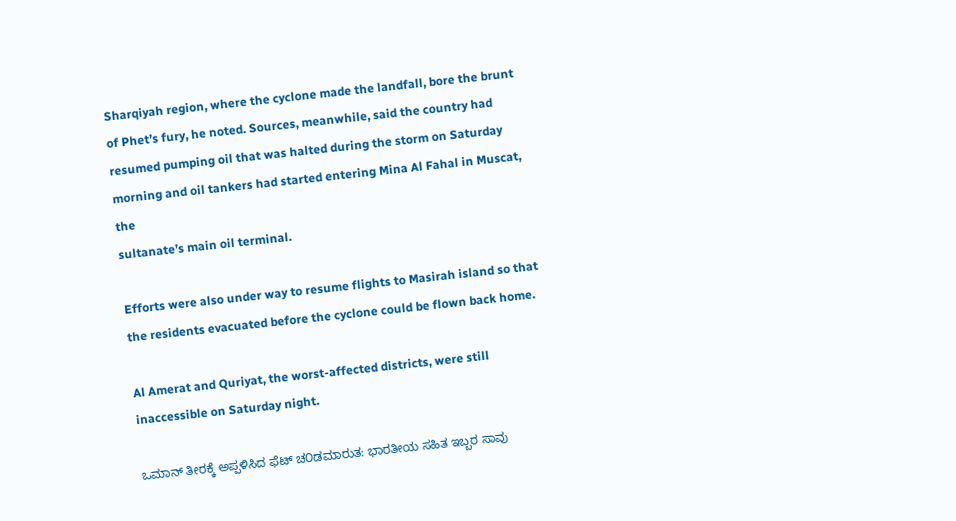Sharqiyah region, where the cyclone made the landfall, bore the brunt of Phet’s fury, he noted. Sources, meanwhile, said the country had resumed pumping oil that was halted during the storm on Saturday morning and oil tankers had started entering Mina Al Fahal in Muscat, the
sultanate’s main oil terminal.

Efforts were also under way to resume flights to Masirah island so that the residents evacuated before the cyclone could be flown back home.

Al Amerat and Quriyat, the worst-affected districts, were still inaccessible on Saturday night.

ಒಮಾನ್ ತೀರಕ್ಕೆ ಅಪ್ಪಳಿಸಿದ ಫೆಟ್ ಚ೦ಡಮಾರುತ: ಭಾರತೀಯ ಸಹಿತ ಇಬ್ಬರ ಸಾವು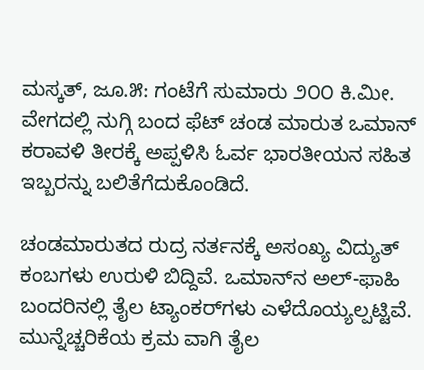ಮಸ್ಕತ್, ಜೂ.೫: ಗಂಟೆಗೆ ಸುಮಾರು ೨೦೦ ಕಿ.ಮೀ. ವೇಗದಲ್ಲಿ ನುಗ್ಗಿ ಬಂದ ಫೆಟ್ ಚಂಡ ಮಾರುತ ಒಮಾನ್ ಕರಾವಳಿ ತೀರಕ್ಕೆ ಅಪ್ಪಳಿಸಿ ಓರ್ವ ಭಾರತೀಯನ ಸಹಿತ ಇಬ್ಬರನ್ನು ಬಲಿತೆಗೆದುಕೊಂಡಿದೆ.

ಚಂಡಮಾರುತದ ರುದ್ರ ನರ್ತನಕ್ಕೆ ಅಸಂಖ್ಯ ವಿದ್ಯುತ್ ಕಂಬಗಳು ಉರುಳಿ ಬಿದ್ದಿವೆ. ಒಮಾನ್‌ನ ಅಲ್-ಫಾಹಿ ಬಂದರಿನಲ್ಲಿ ತೈಲ ಟ್ಯಾಂಕರ್‌ಗಳು ಎಳೆದೊಯ್ಯಲ್ಪಟ್ಟಿವೆ. ಮುನ್ನೆಚ್ಚರಿಕೆಯ ಕ್ರಮ ವಾಗಿ ತೈಲ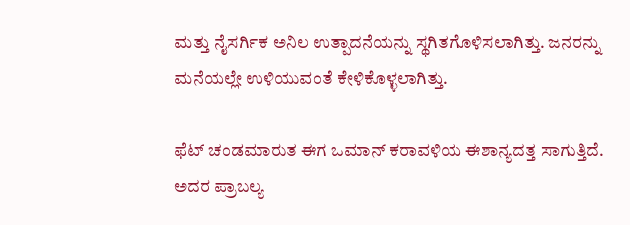ಮತ್ತು ನೈಸರ್ಗಿಕ ಅನಿಲ ಉತ್ಪಾದನೆಯನ್ನು ಸ್ಥಗಿತಗೊಳಿಸಲಾಗಿತ್ತು. ಜನರನ್ನು ಮನೆಯಲ್ಲೇ ಉಳಿಯುವಂತೆ ಕೇಳಿಕೊಳ್ಳಲಾಗಿತ್ತು.

ಫೆಟ್ ಚಂಡಮಾರುತ ಈಗ ಒಮಾನ್ ಕರಾವಳಿಯ ಈಶಾನ್ಯದತ್ತ ಸಾಗುತ್ತಿದೆ. ಅದರ ಪ್ರಾಬಲ್ಯ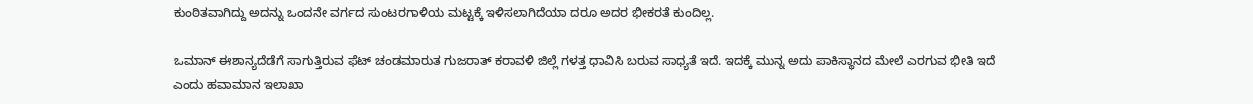ಕುಂಠಿತವಾಗಿದ್ದು ಅದನ್ನು ಒಂದನೇ ವರ್ಗದ ಸುಂಟರಗಾಳಿಯ ಮಟ್ಟಕ್ಕೆ ಇಳಿಸಲಾಗಿದೆಯಾ ದರೂ ಅದರ ಭೀಕರತೆ ಕುಂದಿಲ್ಲ.

ಒಮಾನ್ ಈಶಾನ್ಯದೆಡೆಗೆ ಸಾಗುತ್ತಿರುವ ಫೆಟ್ ಚಂಡಮಾರುತ ಗುಜರಾತ್ ಕರಾವಳಿ ಜಿಲ್ಲೆ ಗಳತ್ತ ಧಾವಿಸಿ ಬರುವ ಸಾಧ್ಯತೆ ಇದೆ. ಇದಕ್ಕೆ ಮುನ್ನ ಅದು ಪಾಕಿಸ್ಥಾನದ ಮೇಲೆ ಎರಗುವ ಭೀತಿ ಇದೆ ಎಂದು ಹವಾಮಾನ ಇಲಾಖಾ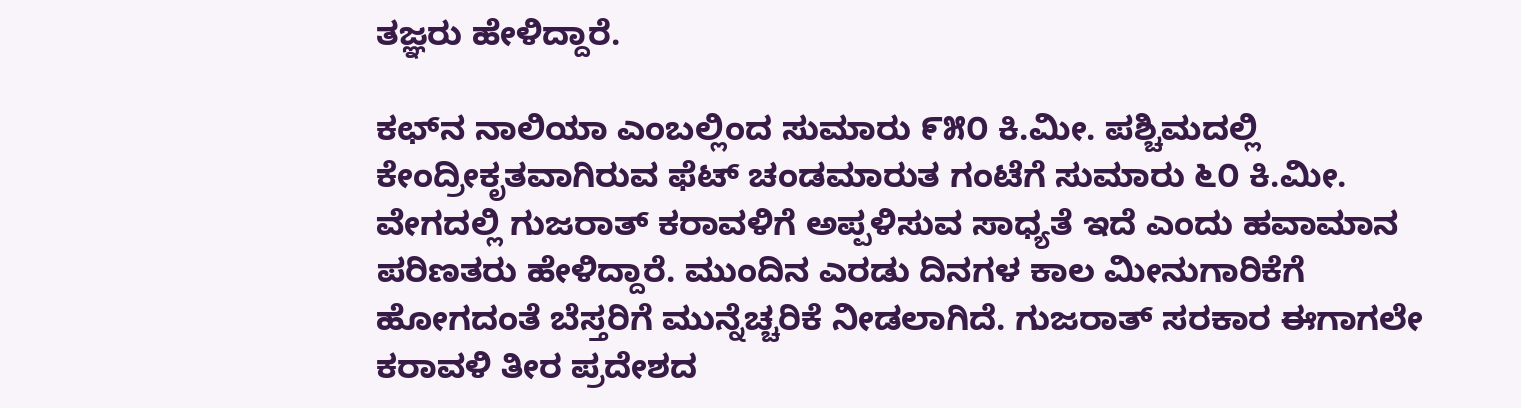ತಜ್ಞರು ಹೇಳಿದ್ದಾರೆ.

ಕಛ್‌ನ ನಾಲಿಯಾ ಎಂಬಲ್ಲಿಂದ ಸುಮಾರು ೯೫೦ ಕಿ.ಮೀ. ಪಶ್ಚಿಮದಲ್ಲಿ ಕೇಂದ್ರೀಕೃತವಾಗಿರುವ ಫೆಟ್ ಚಂಡಮಾರುತ ಗಂಟೆಗೆ ಸುಮಾರು ೬೦ ಕಿ.ಮೀ. ವೇಗದಲ್ಲಿ ಗುಜರಾತ್ ಕರಾವಳಿಗೆ ಅಪ್ಪಳಿಸುವ ಸಾಧ್ಯತೆ ಇದೆ ಎಂದು ಹವಾಮಾನ ಪರಿಣತರು ಹೇಳಿದ್ದಾರೆ. ಮುಂದಿನ ಎರಡು ದಿನಗಳ ಕಾಲ ಮೀನುಗಾರಿಕೆಗೆ ಹೋಗದಂತೆ ಬೆಸ್ತರಿಗೆ ಮುನ್ನೆಚ್ಚರಿಕೆ ನೀಡಲಾಗಿದೆ. ಗುಜರಾತ್ ಸರಕಾರ ಈಗಾಗಲೇ ಕರಾವಳಿ ತೀರ ಪ್ರದೇಶದ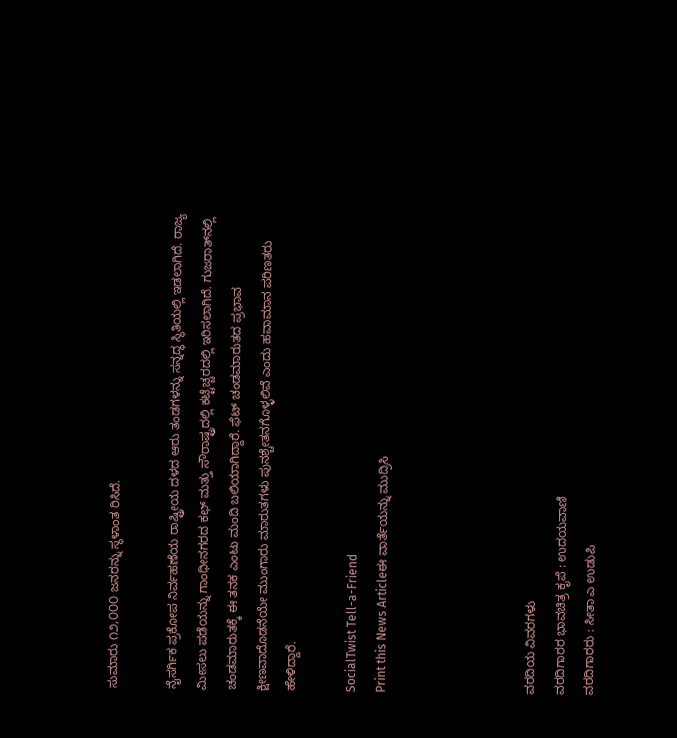ಸುಮಾರು ೧೨,೦೦೦ ಜನರನ್ನು ಸ್ಥಳಾಂತ ರಿಸಿದೆ.

ನೈಸರ್ಗಿಕ ಪ್ರಕೋಪ ನಿರ್ವಹಣೆಯ ರಾಷ್ಟ್ರೀಯ ದಳದ ಆರು ತಂಡಗಳನ್ನು ಸನ್ನದ್ಧ ಸ್ಥಿತಿಯಲ್ಲಿ ಇಡಲಾಗಿದೆ. ರಾಜ್ಯ ಮೀಸಲು ಪಡೆಯನ್ನು ಗಾಂಧೀನಗರದ ಕಛ್ ಮತ್ತು ಸೌರಾಷ್ಟ್ರದಲ್ಲಿ ಕಟ್ಟೆಚ್ಚರದಲ್ಲಿ ಇರಿಸಲಾಗಿದೆ. ಗುಜರಾತ್‌ನಲ್ಲಿ ಚಂಡಮಾರುತಕ್ಕೆ ಈ ತನಕ ಎಂಟು ಮಂದಿ ಬಲಿಯಾಗಿದ್ದಾರೆ. ಫೆಟ್ ಚಂಡಮಾರುತದ ಪ್ರಭಾವ ಕ್ಷೀಣವಾದೊಡನೆಯೇ ಮುಂಗಾರು ಮಾರುತಗಳು ಪುನಶ್ಚೇತನಗೊಳ್ಳಲಿವೆ ಎಂದು ಹವಾಮಾನ ಪರಿಣತರು ಹೇಳಿದ್ದಾರೆ.

SocialTwist Tell-a-Friend
Print this News Articleಈ ವಾರ್ತೆಯನ್ನು ಮುದ್ರಿಸಿ




ವರದಿಯ ವಿವರಗಳು
ವರದಿಗಾರರ ಭಾವಚಿತ್ರ ಕೃಪೆ : ಉದಯವಾಣಿ
ವರದಿಗಾರರು : ಸೀತಾ ಎ ಉಡುಪಿ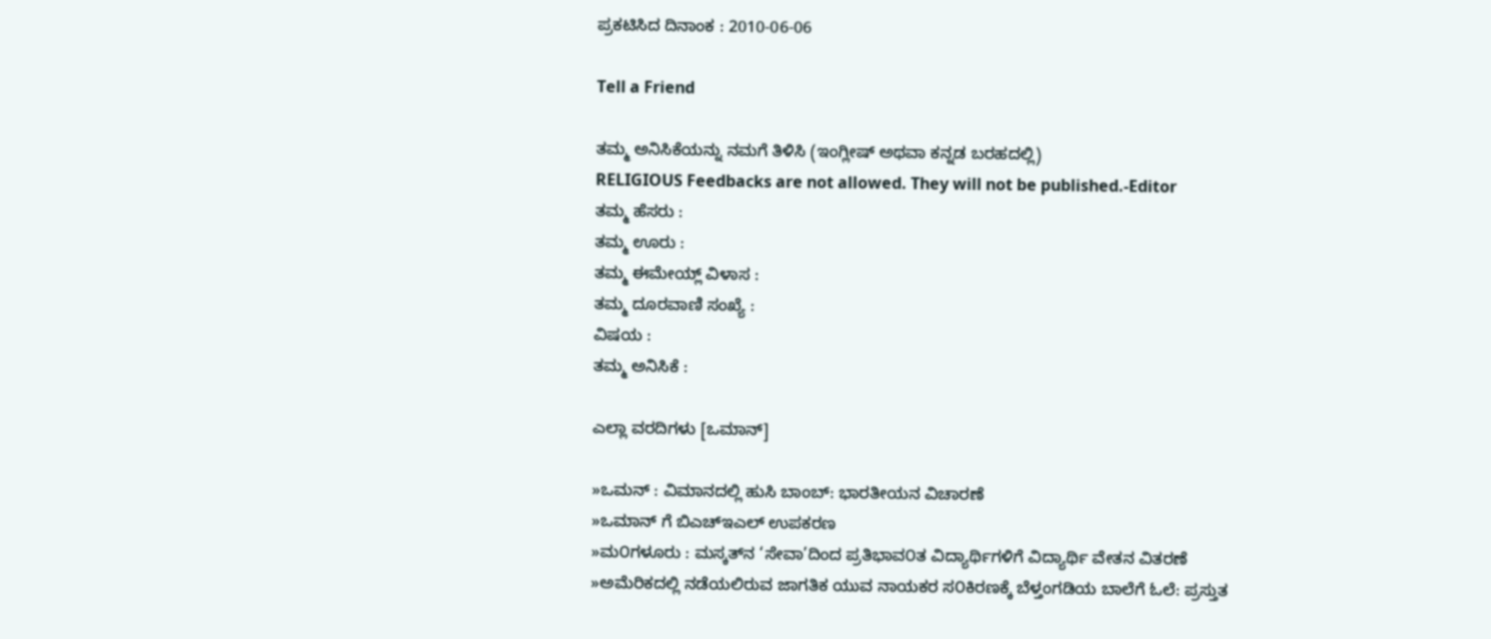ಪ್ರಕಟಿಸಿದ ದಿನಾಂಕ : 2010-06-06

Tell a Friend

ತಮ್ಮ ಅನಿಸಿಕೆಯನ್ನು ನಮಗೆ ತಿಳಿಸಿ (ಇಂಗ್ಲೀಷ್ ಅಥವಾ ಕನ್ನಡ ಬರಹದಲ್ಲಿ)
RELIGIOUS Feedbacks are not allowed. They will not be published.-Editor
ತಮ್ಮ ಹೆಸರು :
ತಮ್ಮ ಊರು :
ತಮ್ಮ ಈಮೇಯ್ಲ್ ವಿಳಾಸ :
ತಮ್ಮ ದೂರವಾಣಿ ಸಂಖ್ಯೆ :
ವಿಷಯ :
ತಮ್ಮ ಅನಿಸಿಕೆ :

ಎಲ್ಲಾ ವರದಿಗಳು [ಒಮಾನ್]

»ಒಮನ್ : ವಿಮಾನದಲ್ಲಿ ಹುಸಿ ಬಾಂಬ್: ಭಾರತೀಯನ ವಿಚಾರಣೆ
»ಒಮಾನ್ ಗೆ ಬಿಎಚ್ಇಎಲ್ ಉಪಕರಣ
»ಮ೦ಗಳೂರು : ಮಸ್ಕತ್‌ನ ‘ಸೇವಾ’ದಿಂದ ಪ್ರತಿಭಾವ೦ತ ವಿದ್ಯಾರ್ಥಿಗಳಿಗೆ ವಿದ್ಯಾರ್ಥಿ ವೇತನ ವಿತರಣೆ
»ಅಮೆರಿಕದಲ್ಲಿ ನಡೆಯಲಿರುವ ಜಾಗತಿಕ ಯುವ ನಾಯಕರ ಸ೦ಕಿರಣಕ್ಕೆ ಬೆಳ್ತಂಗಡಿಯ ಬಾಲೆಗೆ ಓಲೆ: ಪ್ರಸ್ತುತ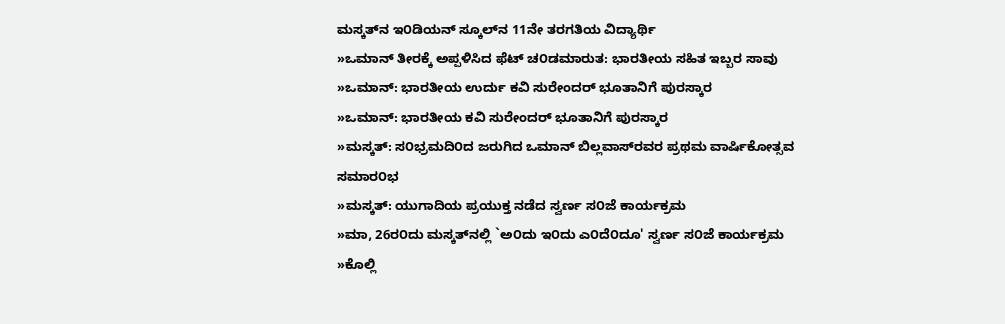ಮಸ್ಕತ್‌ನ ಇ೦ಡಿಯನ್ ಸ್ಕೂಲ್‌ನ 11ನೇ ತರಗತಿಯ ವಿದ್ಯಾರ್ಥಿ
»ಒಮಾನ್ ತೀರಕ್ಕೆ ಅಪ್ಪಳಿಸಿದ ಫೆಟ್ ಚ೦ಡಮಾರುತ: ಭಾರತೀಯ ಸಹಿತ ಇಬ್ಬರ ಸಾವು
»ಒಮಾನ್: ಭಾರತೀಯ ಉರ್ದು ಕವಿ ಸುರೇಂದರ್ ಭೂತಾನಿಗೆ ಪುರಸ್ಕಾರ
»ಒಮಾನ್: ಭಾರತೀಯ ಕವಿ ಸುರೇಂದರ್ ಭೂತಾನಿಗೆ ಪುರಸ್ಕಾರ
»ಮಸ್ಕತ್: ಸ೦ಭ್ರಮದಿ೦ದ ಜರುಗಿದ ಒಮಾನ್ ಬಿಲ್ಲವಾಸ್‌ರವರ ಪ್ರಥಮ ವಾರ್ಷಿಕೋತ್ಸವ ಸಮಾರ೦ಭ
»ಮಸ್ಕತ್: ಯುಗಾದಿಯ ಪ್ರಯುಕ್ತ ನಡೆದ ಸ್ವರ್ಣ ಸ೦ಜೆ ಕಾರ್ಯಕ್ರಮ
»ಮಾ, 26ರ೦ದು ಮಸ್ಕತ್‌ನಲ್ಲಿ `ಅ೦ದು ಇ೦ದು ಎ೦ದೆ೦ದೂ' ಸ್ವರ್ಣ ಸ೦ಜೆ ಕಾರ್ಯಕ್ರಮ
»ಕೊಲ್ಲಿ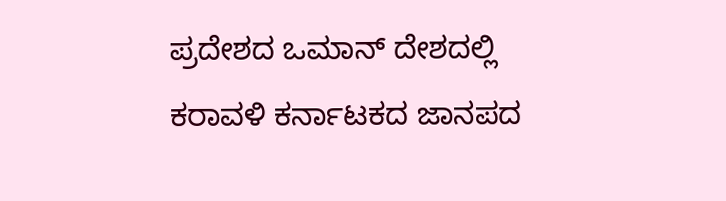ಪ್ರದೇಶದ ಒಮಾನ್ ದೇಶದಲ್ಲಿ ಕರಾವಳಿ ಕರ್ನಾಟಕದ ಜಾನಪದ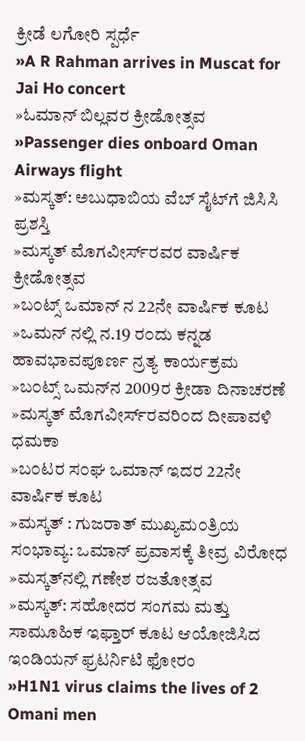ಕ್ರೀಡೆ ಲಗೋರಿ ಸ್ಪರ್ಧೆ
»A R Rahman arrives in Muscat for Jai Ho concert
»ಓಮಾನ್ ಬಿಲ್ಲವರ ಕ್ರೀಡೋತ್ಸವ
»Passenger dies onboard Oman Airways flight
»ಮಸ್ಕತ್: ಅಬುಧಾಬಿಯ ವೆಬ್ ಸೈಟ್‌ಗೆ ಜಿಸಿಸಿ ಪ್ರಶಸ್ತಿ
»ಮಸ್ಕತ್ ಮೊಗವೀರ್ಸ್‌ರವರ ವಾರ್ಷಿಕ ಕ್ರೀಡೋತ್ಸವ
»ಬ೦ಟ್ಸ್ ಒಮಾನ್ ನ 22ನೇ ವಾರ್ಷಿಕ ಕೂಟ
»ಒಮನ್ ನಲ್ಲಿ ನ.19 ರ೦ದು ಕನ್ನಡ ಹಾವಭಾವಪೂರ್ಣ ನ್ರತ್ಯ ಕಾರ್ಯಕ್ರಮ
»ಬ೦ಟ್ಸ್ ಒಮನ್‌ನ 2009ರ ಕ್ರೀಡಾ ದಿನಾಚರಣೆ
»ಮಸ್ಕತ್ ಮೊಗವೀರ್ಸ್‌ರವರಿ೦ದ ದೀಪಾವಳಿ ಧಮಕಾ
»ಬ೦ಟರ ಸ೦ಘ ಒಮಾನ್ ಇದರ 22ನೇ ವಾರ್ಷಿಕ ಕೂಟ
»ಮಸ್ಕತ್ : ಗುಜರಾತ್ ಮುಖ್ಯಮ೦ತ್ರಿಯ ಸ೦ಭಾವ್ಯ: ಒಮಾನ್ ಪ್ರವಾಸಕ್ಕೆ ತೀವ್ರ ವಿರೋಧ
»ಮಸ್ಕತ್‌ನಲ್ಲಿ ಗಣೇಶ ರಜತೋತ್ಸವ
»ಮಸ್ಕತ್: ಸಹೋದರ ಸಂಗಮ ಮತ್ತು ಸಾಮೂಹಿಕ ಇಫ್ತಾರ್ ಕೂಟ ಆಯೋಜಿಸಿದ ಇಂಡಿಯನ್ ಫ್ರಟರ್ನಿಟಿ ಫೋರಂ
»H1N1 virus claims the lives of 2 Omani men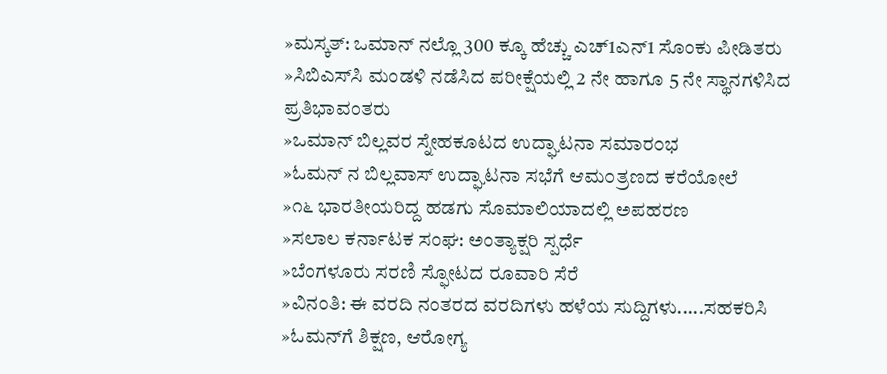»ಮಸ್ಕತ್: ಒಮಾನ್ ನಲ್ಲೊ 300 ಕ್ಕೂ ಹೆಚ್ಚು ಎಚ್1ಎನ್1 ಸೊಂಕು ಪೀಡಿತರು
»ಸಿಬಿ‌ಎಸ್‌ಸಿ ಮಂಡಳಿ ನಡೆಸಿದ ಪರೀಕ್ಷೆಯಲ್ಲಿ 2 ನೇ ಹಾಗೂ 5 ನೇ ಸ್ಥಾನಗಳಿಸಿದ ಪ್ರತಿಭಾವಂತರು
»ಒಮಾನ್ ಬಿಲ್ಲವರ ಸ್ನೇಹಕೂಟದ ಉದ್ಘಾಟನಾ ಸಮಾರ೦ಭ
»ಓಮನ್ ನ ಬಿಲ್ಲವಾಸ್ ಉದ್ಘಾಟನಾ ಸಭೆಗೆ ಆಮ೦ತ್ರಣದ ಕರೆಯೋಲೆ
»೧೬ ಭಾರತೀಯರಿದ್ದ ಹಡಗು ಸೊಮಾಲಿಯಾದಲ್ಲಿ ಅಪಹರಣ
»ಸಲಾಲ ಕರ್ನಾಟಕ ಸಂಘ: ಅಂತ್ಯಾಕ್ಷರಿ ಸ್ಪರ್ಧೆ
»ಬೆಂಗಳೂರು ಸರಣಿ ಸ್ಫೋಟದ ರೂವಾರಿ ಸೆರೆ
»ವಿನಂತಿ: ಈ ವರದಿ ನಂತರದ ವರದಿಗಳು ಹಳೆಯ ಸುದ್ದಿಗಳು.....ಸಹಕರಿಸಿ
»ಓಮನ್‌ಗೆ ಶಿಕ್ಷಣ, ಆರೋಗ್ಯ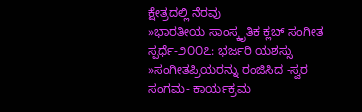ಕ್ಷೇತ್ರದಲ್ಲಿ ನೆರವು
»ಭಾರತೀಯ ಸಾಂಸ್ಕೃತಿಕ ಕ್ಲಬ್ ಸಂಗೀತ ಸ್ಪರ್ಧೆ-೨೦೦೭: ಭರ್ಜರಿ ಯಶಸ್ಸು
»ಸಂಗೀತಪ್ರಿಯರನ್ನು ರಂಜಿಸಿದ -ಸ್ವರ ಸಂಗಮ- ಕಾರ್ಯಕ್ರಮ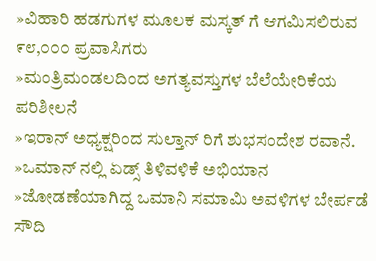»ವಿಹಾರಿ ಹಡಗುಗಳ ಮೂಲಕ ಮಸ್ಕತ್ ಗೆ ಆಗಮಿಸಲಿರುವ ೯೮,೦೦೦ ಪ್ರವಾಸಿಗರು
»ಮಂತ್ರಿಮಂಡಲದಿಂದ ಅಗತ್ಯವಸ್ತುಗಳ ಬೆಲೆಯೇರಿಕೆಯ ಪರಿಶೀಲನೆ
»ಇರಾನ್ ಅಧ್ಯಕ್ಷರಿಂದ ಸುಲ್ತಾನ್ ರಿಗೆ ಶುಭಸಂದೇಶ ರವಾನೆ.
»ಒಮಾನ್ ನಲ್ಲಿ ಏಡ್ಸ್ ತಿಳಿವಳಿಕೆ ಅಭಿಯಾನ
»ಜೋಡಣೆಯಾಗಿದ್ದ ಒಮಾನಿ ಸಮಾಮಿ ಅವಳಿಗಳ ಬೇರ್ಪಡೆ ಸೌದಿ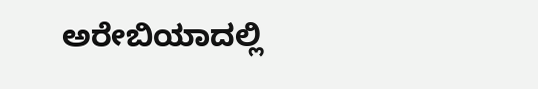ಅರೇಬಿಯಾದಲ್ಲಿ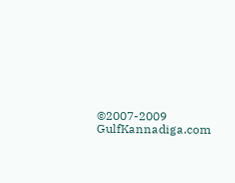©2007-2009 GulfKannadiga.com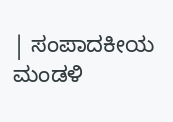| ಸಂಪಾದಕೀಯ ಮಂಡಳಿ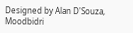Designed by Alan D'Souza, Moodbidri